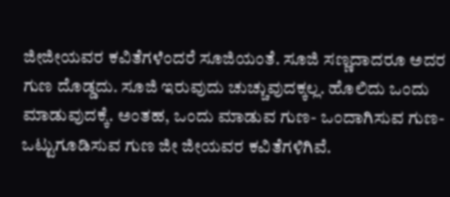ಜೀಜೀಯವರ ಕವಿತೆಗಳೆಂದರೆ ಸೂಜಿಯಂತೆ. ಸೂಜಿ ಸಣ್ಣದಾದರೂ ಅದರ ಗುಣ ದೊಡ್ಡದು. ಸೂಜಿ ಇರುವುದು ಚುಚ್ಚುವುದಕ್ಕಲ್ಲ. ಹೊಲಿದು ಒಂದು ಮಾಡುವುದಕ್ಕೆ. ಅಂತಹ, ಒಂದು ಮಾಡುವ ಗುಣ- ಒಂದಾಗಿಸುವ ಗುಣ- ಒಟ್ಟುಗೂಡಿಸುವ ಗುಣ ಜೀ ಜೀಯವರ ಕವಿತೆಗಳಿಗಿವೆ.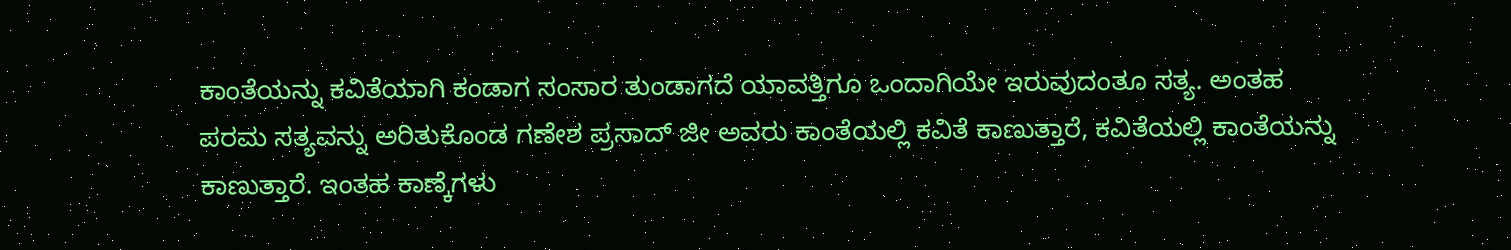ಕಾಂತೆಯನ್ನು ಕವಿತೆಯಾಗಿ ಕಂಡಾಗ ಸಂಸಾರ ತುಂಡಾಗದೆ ಯಾವತ್ತಿಗೂ ಒಂದಾಗಿಯೇ ಇರುವುದಂತೂ ಸತ್ಯ. ಅಂತಹ ಪರಮ ಸತ್ಯವನ್ನು ಅರಿತುಕೊಂಡ ಗಣೇಶ ಪ್ರಸಾದ್ ಜೀ ಅವರು ಕಾಂತೆಯಲ್ಲಿ ಕವಿತೆ ಕಾಣುತ್ತಾರೆ, ಕವಿತೆಯಲ್ಲಿ ಕಾಂತೆಯನ್ನು ಕಾಣುತ್ತಾರೆ. ಇಂತಹ ಕಾಣ್ಕೆಗಳು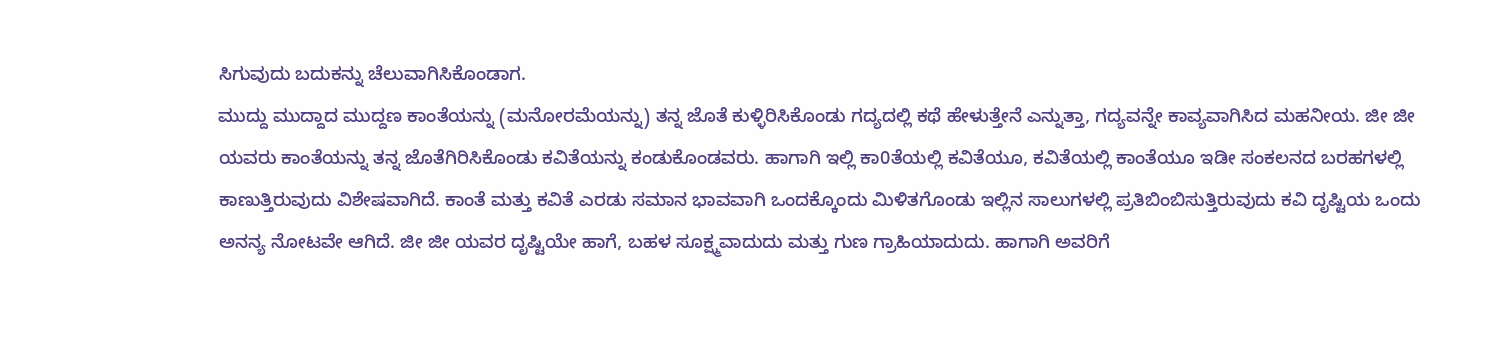ಸಿಗುವುದು ಬದುಕನ್ನು ಚೆಲುವಾಗಿಸಿಕೊಂಡಾಗ.
ಮುದ್ದು ಮುದ್ದಾದ ಮುದ್ದಣ ಕಾಂತೆಯನ್ನು (ಮನೋರಮೆಯನ್ನು) ತನ್ನ ಜೊತೆ ಕುಳ್ಳಿರಿಸಿಕೊಂಡು ಗದ್ಯದಲ್ಲಿ ಕಥೆ ಹೇಳುತ್ತೇನೆ ಎನ್ನುತ್ತಾ, ಗದ್ಯವನ್ನೇ ಕಾವ್ಯವಾಗಿಸಿದ ಮಹನೀಯ. ಜೀ ಜೀ ಯವರು ಕಾಂತೆಯನ್ನು ತನ್ನ ಜೊತೆಗಿರಿಸಿಕೊಂಡು ಕವಿತೆಯನ್ನು ಕಂಡುಕೊಂಡವರು. ಹಾಗಾಗಿ ಇಲ್ಲಿ ಕಾ0ತೆಯಲ್ಲಿ ಕವಿತೆಯೂ, ಕವಿತೆಯಲ್ಲಿ ಕಾಂತೆಯೂ ಇಡೀ ಸಂಕಲನದ ಬರಹಗಳಲ್ಲಿ ಕಾಣುತ್ತಿರುವುದು ವಿಶೇಷವಾಗಿದೆ. ಕಾಂತೆ ಮತ್ತು ಕವಿತೆ ಎರಡು ಸಮಾನ ಭಾವವಾಗಿ ಒಂದಕ್ಕೊಂದು ಮಿಳಿತಗೊಂಡು ಇಲ್ಲಿನ ಸಾಲುಗಳಲ್ಲಿ ಪ್ರತಿಬಿಂಬಿಸುತ್ತಿರುವುದು ಕವಿ ದೃಷ್ಟಿಯ ಒಂದು ಅನನ್ಯ ನೋಟವೇ ಆಗಿದೆ. ಜೀ ಜೀ ಯವರ ದೃಷ್ಟಿಯೇ ಹಾಗೆ, ಬಹಳ ಸೂಕ್ಷ್ಮವಾದುದು ಮತ್ತು ಗುಣ ಗ್ರಾಹಿಯಾದುದು. ಹಾಗಾಗಿ ಅವರಿಗೆ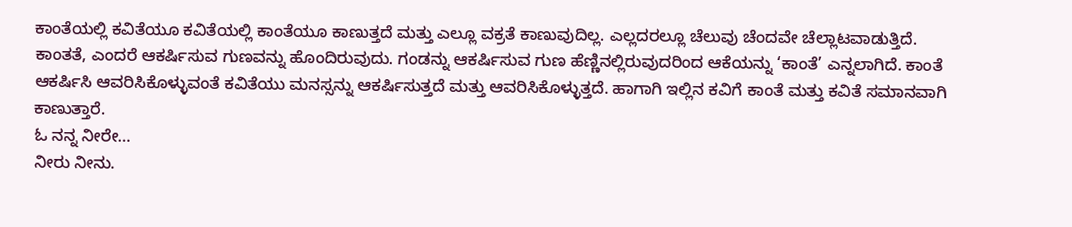ಕಾಂತೆಯಲ್ಲಿ ಕವಿತೆಯೂ ಕವಿತೆಯಲ್ಲಿ ಕಾಂತೆಯೂ ಕಾಣುತ್ತದೆ ಮತ್ತು ಎಲ್ಲೂ ವಕ್ರತೆ ಕಾಣುವುದಿಲ್ಲ. ಎಲ್ಲದರಲ್ಲೂ ಚೆಲುವು ಚೆಂದವೇ ಚೆಲ್ಲಾಟವಾಡುತ್ತಿದೆ.
ಕಾಂತತೆ, ಎಂದರೆ ಆಕರ್ಷಿಸುವ ಗುಣವನ್ನು ಹೊಂದಿರುವುದು. ಗಂಡನ್ನು ಆಕರ್ಷಿಸುವ ಗುಣ ಹೆಣ್ಣಿನಲ್ಲಿರುವುದರಿಂದ ಆಕೆಯನ್ನು ‘ಕಾಂತೆ’ ಎನ್ನಲಾಗಿದೆ. ಕಾಂತೆ ಆಕರ್ಷಿಸಿ ಆವರಿಸಿಕೊಳ್ಳುವಂತೆ ಕವಿತೆಯು ಮನಸ್ಸನ್ನು ಆಕರ್ಷಿಸುತ್ತದೆ ಮತ್ತು ಆವರಿಸಿಕೊಳ್ಳುತ್ತದೆ. ಹಾಗಾಗಿ ಇಲ್ಲಿನ ಕವಿಗೆ ಕಾಂತೆ ಮತ್ತು ಕವಿತೆ ಸಮಾನವಾಗಿ ಕಾಣುತ್ತಾರೆ.
ಓ ನನ್ನ ನೀರೇ…
ನೀರು ನೀನು.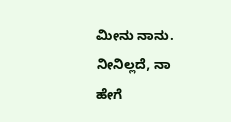ಮೀನು ನಾನು.
ನೀನಿಲ್ಲದೆ, ನಾ
ಹೇಗೆ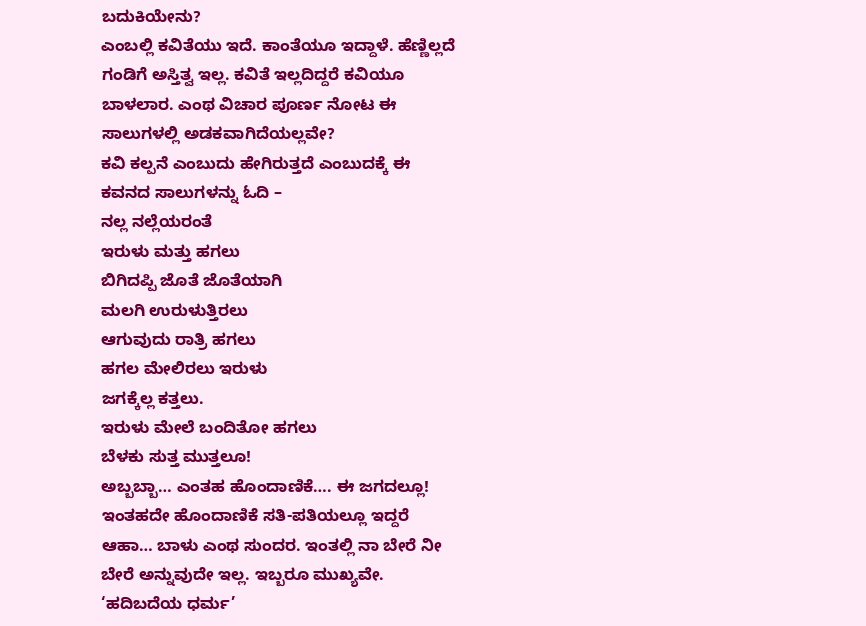ಬದುಕಿಯೇನು?
ಎಂಬಲ್ಲಿ ಕವಿತೆಯು ಇದೆ. ಕಾಂತೆಯೂ ಇದ್ದಾಳೆ. ಹೆಣ್ಣಿಲ್ಲದೆ ಗಂಡಿಗೆ ಅಸ್ತಿತ್ವ ಇಲ್ಲ. ಕವಿತೆ ಇಲ್ಲದಿದ್ದರೆ ಕವಿಯೂ ಬಾಳಲಾರ. ಎಂಥ ವಿಚಾರ ಪೂರ್ಣ ನೋಟ ಈ ಸಾಲುಗಳಲ್ಲಿ ಅಡಕವಾಗಿದೆಯಲ್ಲವೇ?
ಕವಿ ಕಲ್ಪನೆ ಎಂಬುದು ಹೇಗಿರುತ್ತದೆ ಎಂಬುದಕ್ಕೆ ಈ ಕವನದ ಸಾಲುಗಳನ್ನು ಓದಿ –
ನಲ್ಲ ನಲ್ಲೆಯರಂತೆ
ಇರುಳು ಮತ್ತು ಹಗಲು
ಬಿಗಿದಪ್ಪಿ ಜೊತೆ ಜೊತೆಯಾಗಿ
ಮಲಗಿ ಉರುಳುತ್ತಿರಲು
ಆಗುವುದು ರಾತ್ರಿ ಹಗಲು
ಹಗಲ ಮೇಲಿರಲು ಇರುಳು
ಜಗಕ್ಕೆಲ್ಲ ಕತ್ತಲು.
ಇರುಳು ಮೇಲೆ ಬಂದಿತೋ ಹಗಲು
ಬೆಳಕು ಸುತ್ತ ಮುತ್ತಲೂ!
ಅಬ್ಬಬ್ಬಾ… ಎಂತಹ ಹೊಂದಾಣಿಕೆ…. ಈ ಜಗದಲ್ಲೂ! ಇಂತಹದೇ ಹೊಂದಾಣಿಕೆ ಸತಿ-ಪತಿಯಲ್ಲೂ ಇದ್ದರೆ ಆಹಾ… ಬಾಳು ಎಂಥ ಸುಂದರ. ಇಂತಲ್ಲಿ ನಾ ಬೇರೆ ನೀ ಬೇರೆ ಅನ್ನುವುದೇ ಇಲ್ಲ. ಇಬ್ಬರೂ ಮುಖ್ಯವೇ. ‘ಹದಿಬದೆಯ ಧರ್ಮ’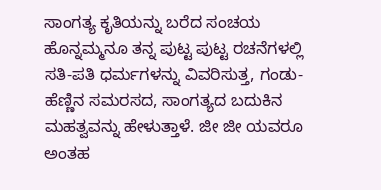ಸಾಂಗತ್ಯ ಕೃತಿಯನ್ನು ಬರೆದ ಸಂಚಯ ಹೊನ್ನಮ್ಮನೂ ತನ್ನ ಪುಟ್ಟ ಪುಟ್ಟ ರಚನೆಗಳಲ್ಲಿ ಸತಿ-ಪತಿ ಧರ್ಮಗಳನ್ನು ವಿವರಿಸುತ್ತ, ಗಂಡು-ಹೆಣ್ಣಿನ ಸಮರಸದ, ಸಾಂಗತ್ಯದ ಬದುಕಿನ ಮಹತ್ವವನ್ನು ಹೇಳುತ್ತಾಳೆ. ಜೀ ಜೀ ಯವರೂ ಅಂತಹ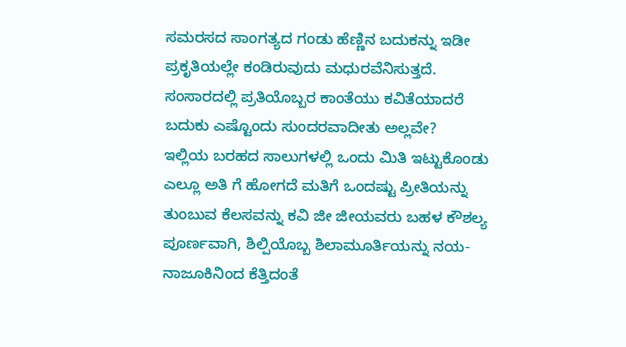ಸಮರಸದ ಸಾಂಗತ್ಯದ ಗಂಡು ಹೆಣ್ಣಿನ ಬದುಕನ್ನು ಇಡೀ ಪ್ರಕೃತಿಯಲ್ಲೇ ಕಂಡಿರುವುದು ಮಧುರವೆನಿಸುತ್ತದೆ. ಸಂಸಾರದಲ್ಲಿ ಪ್ರತಿಯೊಬ್ಬರ ಕಾಂತೆಯು ಕವಿತೆಯಾದರೆ ಬದುಕು ಎಷ್ಟೊಂದು ಸುಂದರವಾದೀತು ಅಲ್ಲವೇ?
ಇಲ್ಲಿಯ ಬರಹದ ಸಾಲುಗಳಲ್ಲಿ ಒಂದು ಮಿತಿ ಇಟ್ಟುಕೊಂಡು ಎಲ್ಲೂ ಅತಿ ಗೆ ಹೋಗದೆ ಮತಿಗೆ ಒಂದಷ್ಟು ಪ್ರೀತಿಯನ್ನು ತುಂಬುವ ಕೆಲಸವನ್ನು ಕವಿ ಜೀ ಜೀಯವರು ಬಹಳ ಕೌಶಲ್ಯ ಪೂರ್ಣವಾಗಿ, ಶಿಲ್ಪಿಯೊಬ್ಬ ಶಿಲಾಮೂರ್ತಿಯನ್ನು ನಯ- ನಾಜೂಕಿನಿಂದ ಕೆತ್ತಿದಂತೆ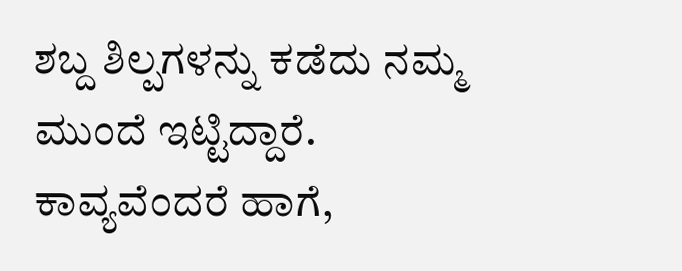ಶಬ್ದ ಶಿಲ್ಪಗಳನ್ನು ಕಡೆದು ನಮ್ಮ ಮುಂದೆ ಇಟ್ಟಿದ್ದಾರೆ. ಕಾವ್ಯವೆಂದರೆ ಹಾಗೆ,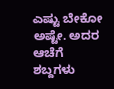ಎಷ್ಟು ಬೇಕೋ ಅಷ್ಟೇ. ಅದರ ಆಚೆಗೆ ಶಬ್ದಗಳು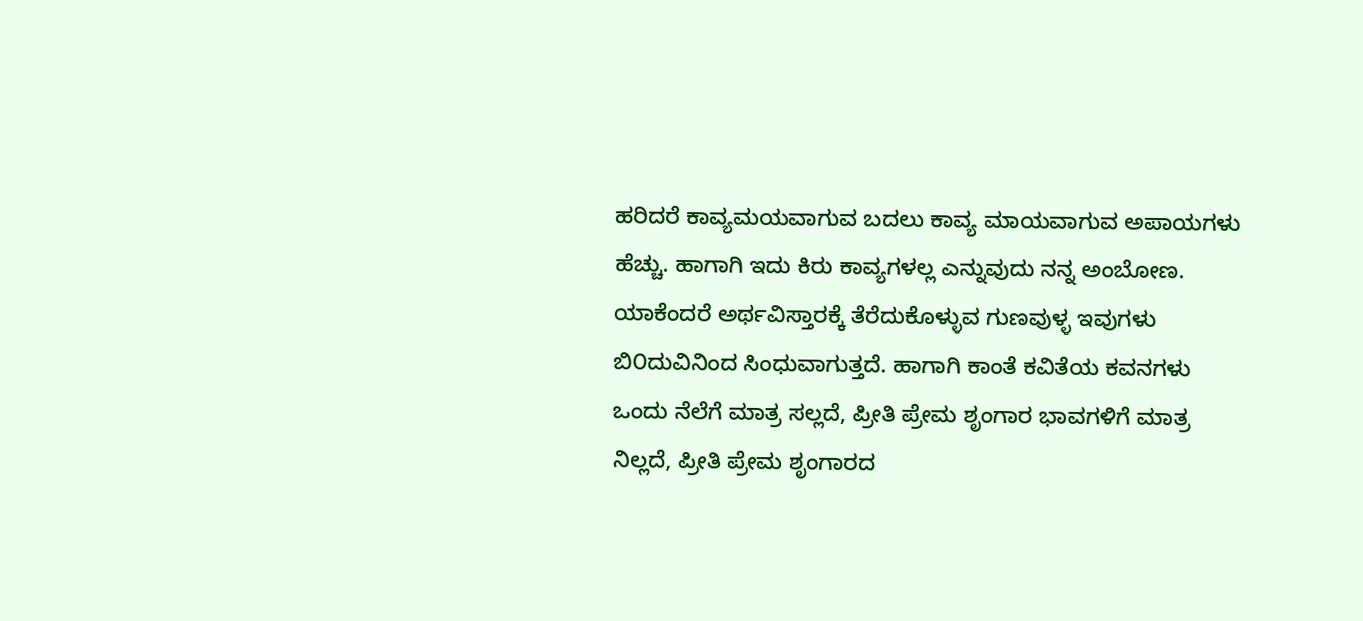ಹರಿದರೆ ಕಾವ್ಯಮಯವಾಗುವ ಬದಲು ಕಾವ್ಯ ಮಾಯವಾಗುವ ಅಪಾಯಗಳು ಹೆಚ್ಚು. ಹಾಗಾಗಿ ಇದು ಕಿರು ಕಾವ್ಯಗಳಲ್ಲ ಎನ್ನುವುದು ನನ್ನ ಅಂಬೋಣ. ಯಾಕೆಂದರೆ ಅರ್ಥವಿಸ್ತಾರಕ್ಕೆ ತೆರೆದುಕೊಳ್ಳುವ ಗುಣವುಳ್ಳ ಇವುಗಳು ಬಿ೦ದುವಿನಿಂದ ಸಿಂಧುವಾಗುತ್ತದೆ. ಹಾಗಾಗಿ ಕಾಂತೆ ಕವಿತೆಯ ಕವನಗಳು ಒಂದು ನೆಲೆಗೆ ಮಾತ್ರ ಸಲ್ಲದೆ, ಪ್ರೀತಿ ಪ್ರೇಮ ಶೃಂಗಾರ ಭಾವಗಳಿಗೆ ಮಾತ್ರ ನಿಲ್ಲದೆ, ಪ್ರೀತಿ ಪ್ರೇಮ ಶೃಂಗಾರದ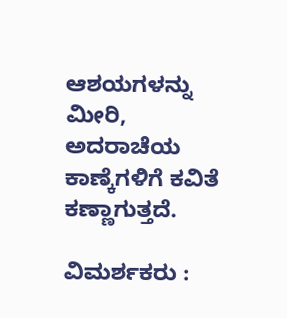ಆಶಯಗಳನ್ನು ಮೀರಿ, ಅದರಾಚೆಯ ಕಾಣ್ಕೆಗಳಿಗೆ ಕವಿತೆ ಕಣ್ಣಾಗುತ್ತದೆ.

ವಿಮರ್ಶಕರು :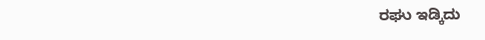ರಘು ಇಡ್ಕಿದು